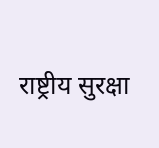राष्ट्रीय सुरक्षा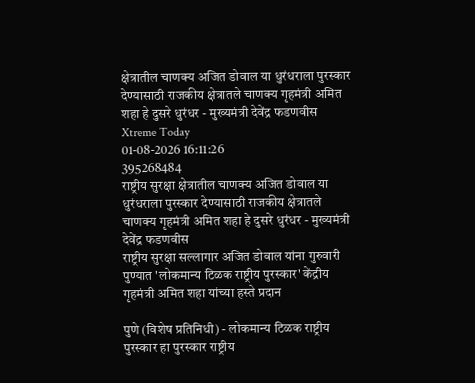क्षेत्रातील चाणक्य अजित डोवाल या धुरंधराला पुरस्कार देण्यासाठी राजकीय क्षेत्रातले चाणक्य गृहमंत्री अमित शहा हे दुसरे धुरंधर - मुख्यमंत्री देवेंद्र फडणवीस
Xtreme Today
01-08-2026 16:11:26
395268484
राष्ट्रीय सुरक्षा क्षेत्रातील चाणक्य अजित डोवाल या धुरंधराला पुरस्कार देण्यासाठी राजकीय क्षेत्रातले चाणक्य गृहमंत्री अमित शहा हे दुसरे धुरंधर - मुख्यमंत्री देवेंद्र फडणवीस
राष्ट्रीय सुरक्षा सल्लागार अजित डोवाल यांना गुरुवारी पुण्यात 'लोकमान्य टिळक राष्ट्रीय पुरस्कार' केंद्रीय गृहमंत्री अमित शहा यांच्या हस्ते प्रदान

पुणे (विशेष प्रतिनिधी) - लोकमान्य टिळक राष्ट्रीय पुरस्कार हा पुरस्कार राष्ट्रीय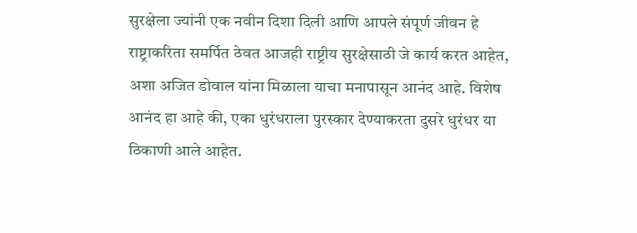सुरक्षेला ज्यांनी एक नवीन दिशा दिली आणि आपले संपूर्ण जीवन हे राष्ट्राकरिता समर्पित ठेवत आजही राष्ट्रीय सुरक्षेसाठी जे कार्य करत आहेत, अशा अजित डोवाल यांना मिळाला याचा मनापासून आनंद आहे. विशेष आनंद हा आहे की, एका धुरंधराला पुरस्कार देण्याकरता दुसरे धुरंधर या ठिकाणी आले आहेत.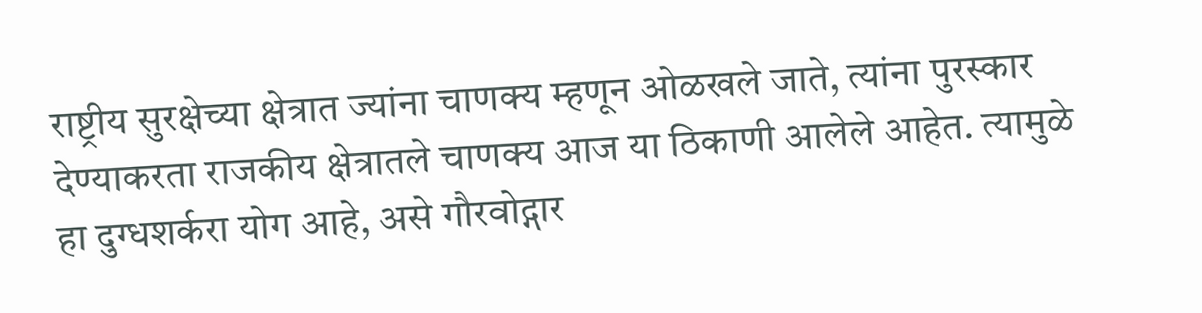राष्ट्रीय सुरक्षेच्या क्षेत्रात ज्यांना चाणक्य म्हणून ओळखले जाते, त्यांना पुरस्कार देण्याकरता राजकीय क्षेत्रातले चाणक्य आज या ठिकाणी आलेले आहेत. त्यामुळे हा दुग्धशर्करा योग आहे, असे गौरवोद्गार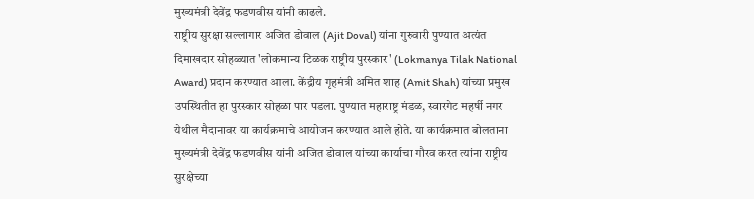मुख्यमंत्री देवेंद्र फडणवीस यांनी काढले.
राष्ट्रीय सुरक्षा सल्लागार अजित डोवाल (Ajit Doval) यांना गुरुवारी पुण्यात अत्यंत दिमाखदार सोहळ्यात 'लोकमान्य टिळक राष्ट्रीय पुरस्कार' (Lokmanya Tilak National Award) प्रदान करण्यात आला. केंद्रीय गृहमंत्री अमित शाह (Amit Shah) यांच्या प्रमुख उपस्थितीत हा पुरस्कार सोहळा पार पडला. पुण्यात महाराष्ट्र मंडळ, स्वारगेट महर्षी नगर येथील मैदानावर या कार्यक्रमाचे आयोजन करण्यात आले होते. या कार्यक्रमात बोलताना मुख्यमंत्री देवेंद्र फडणवीस यांनी अजित डोवाल यांच्या कार्याचा गौरव करत त्यांना राष्ट्रीय सुरक्षेच्या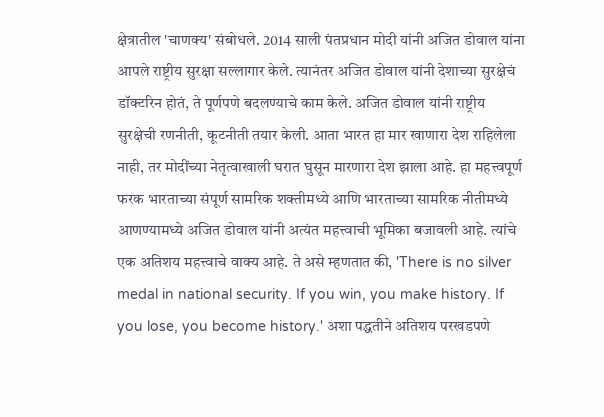क्षेत्रातील 'चाणक्य' संबोधले. 2014 साली पंतप्रधान मोदी यांनी अजित डोवाल यांना आपले राष्ट्रीय सुरक्षा सल्लागार केले. त्यानंतर अजित डोवाल यांनी देशाच्या सुरक्षेचं डॉक्टरिन होतं, ते पूर्णपणे बदलण्याचे काम केले. अजित डोवाल यांनी राष्ट्रीय सुरक्षेची रणनीती, कूटनीती तयार केली. आता भारत हा मार खाणारा देश राहिलेला नाही, तर मोदींच्या नेतृत्वाखाली घरात घुसून मारणारा देश झाला आहे. हा महत्त्वपूर्ण फरक भारताच्या संपूर्ण सामरिक शक्तीमध्ये आणि भारताच्या सामरिक नीतीमध्ये आणण्यामध्ये अजित डोवाल यांनी अत्यंत महत्त्वाची भूमिका बजावली आहे. त्यांचे एक अतिशय महत्त्वाचे वाक्य आहे. ते असे म्हणतात की, 'There is no silver medal in national security. If you win, you make history. If you lose, you become history.' अशा पद्धतीने अतिशय परखडपणे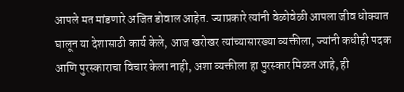आपले मत मांडणारे अजित डोवाल आहेत. ज्याप्रकारे त्यांनी वेळोवेळी आपला जीव धोक्यात घालून या देशासाठी कार्य केले, आज खरोखर त्यांच्यासारख्या व्यक्तीला, ज्यांनी कधीही पदक आणि पुरस्काराचा विचार केला नाही, अशा व्यक्तीला हा पुरस्कार मिळत आहे, ही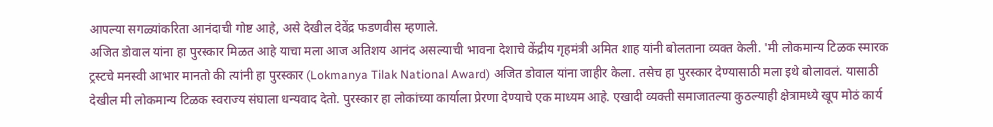आपल्या सगळ्यांकरिता आनंदाची गोष्ट आहे, असे देखील देवेंद्र फडणवीस म्हणाले.
अजित डोवाल यांना हा पुरस्कार मिळत आहे याचा मला आज अतिशय आनंद असल्याची भावना देशाचे केंद्रीय गृहमंत्री अमित शाह यांनी बोलताना व्यक्त केली. 'मी लोकमान्य टिळक स्मारक ट्रस्टचे मनस्वी आभार मानतो की त्यांनी हा पुरस्कार (Lokmanya Tilak National Award) अजित डोवाल यांना जाहीर केला. तसेच हा पुरस्कार देण्यासाठी मला इथे बोलावलं. यासाठी देखील मी लोकमान्य टिळक स्वराज्य संघाला धन्यवाद देतो. पुरस्कार हा लोकांच्या कार्याला प्रेरणा देण्याचे एक माध्यम आहे. एखादी व्यक्ती समाजातल्या कुठल्याही क्षेत्रामध्ये खूप मोठं कार्य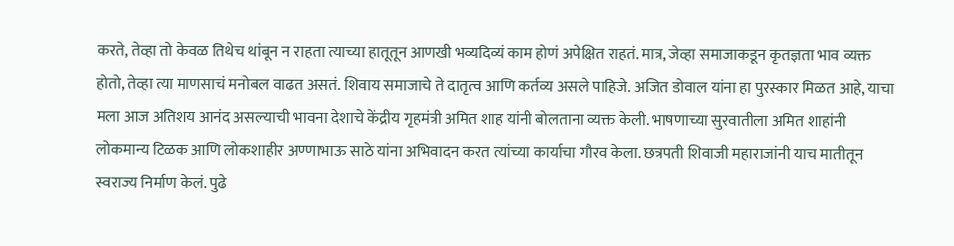करते, तेव्हा तो केवळ तिथेच थांबून न राहता त्याच्या हातूतून आणखी भव्यदिव्यं काम होणं अपेक्षित राहतं. मात्र, जेव्हा समाजाकडून कृतज्ञता भाव व्यक्त होतो, तेव्हा त्या माणसाचं मनोबल वाढत असतं. शिवाय समाजाचे ते दातृत्व आणि कर्तव्य असले पाहिजे. अजित डोवाल यांना हा पुरस्कार मिळत आहे, याचा मला आज अतिशय आनंद असल्याची भावना देशाचे केंद्रीय गृहमंत्री अमित शाह यांनी बोलताना व्यक्त केली. भाषणाच्या सुरवातीला अमित शाहांनी लोकमान्य टिळक आणि लोकशाहीर अण्णाभाऊ साठे यांना अभिवादन करत त्यांच्या कार्याचा गौरव केला. छत्रपती शिवाजी महाराजांनी याच मातीतून स्वराज्य निर्माण केलं. पुढे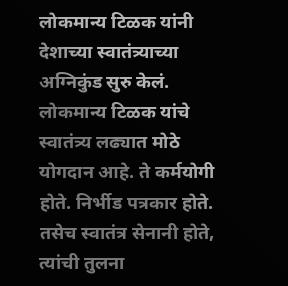लोकमान्य टिळक यांनी देशाच्या स्वातंत्र्याच्या अग्निकुंड सुरु केलं. लोकमान्य टिळक यांचे स्वातंत्र्य लढ्यात मोठे योगदान आहे. ते कर्मयोगी होते. निर्भीड पत्रकार होते. तसेच स्वातंत्र सेनानी होते, त्यांची तुलना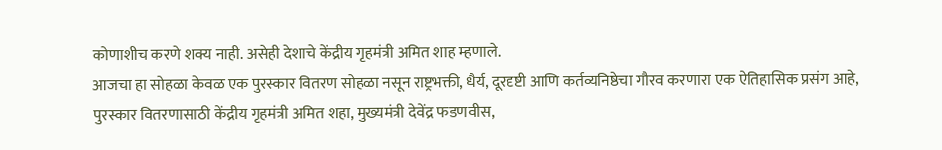कोणाशीच करणे शक्य नाही. असेही देशाचे केंद्रीय गृहमंत्री अमित शाह म्हणाले.
आजचा हा सोहळा केवळ एक पुरस्कार वितरण सोहळा नसून राष्ट्रभक्ती, धैर्य, दूरदृष्टी आणि कर्तव्यनिष्ठेचा गौरव करणारा एक ऐतिहासिक प्रसंग आहे, पुरस्कार वितरणासाठी केंद्रीय गृहमंत्री अमित शहा, मुख्यमंत्री देवेंद्र फडणवीस,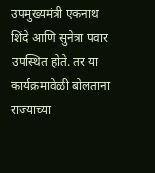उपमुख्यमंत्री एकनाथ शिंदे आणि सुनेत्रा पवार उपस्थित होते. तर या कार्यक्रमावेळी बोलताना राज्याच्या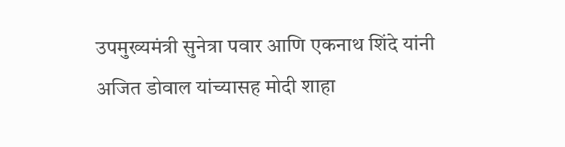उपमुख्यमंत्री सुनेत्रा पवार आणि एकनाथ शिंदे यांनी अजित डोवाल यांच्यासह मोदी शाहा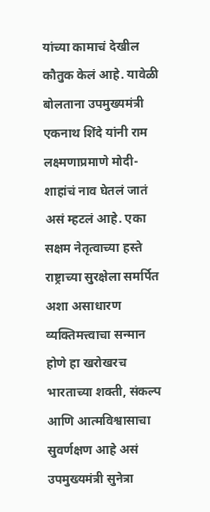यांच्या कामाचं देखील कौतुक केलं आहे. यावेळी बोलताना उपमुख्यमंत्री एकनाथ शिंदे यांनी राम लक्ष्मणाप्रमाणे मोदी-शाहांचं नाव घेतलं जातं असं म्हटलं आहे. एका सक्षम नेतृत्वाच्या हस्ते राष्ट्राच्या सुरक्षेला समर्पित अशा असाधारण व्यक्तिमत्त्वाचा सन्मान होणे हा खरोखरच भारताच्या शक्ती, संकल्प आणि आत्मविश्वासाचा सुवर्णक्षण आहे असं उपमुख्यमंत्री सुनेत्रा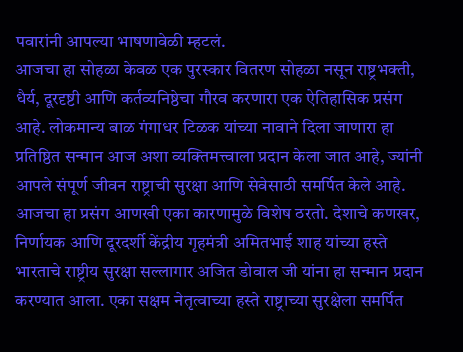पवारांनी आपल्या भाषणावेळी म्हटलं.
आजचा हा सोहळा केवळ एक पुरस्कार वितरण सोहळा नसून राष्ट्रभक्ती, धैर्य, दूरदृष्टी आणि कर्तव्यनिष्ठेचा गौरव करणारा एक ऐतिहासिक प्रसंग आहे. लोकमान्य बाळ गंगाधर टिळक यांच्या नावाने दिला जाणारा हा प्रतिष्ठित सन्मान आज अशा व्यक्तिमत्त्वाला प्रदान केला जात आहे, ज्यांनी आपले संपूर्ण जीवन राष्ट्राची सुरक्षा आणि सेवेसाठी समर्पित केले आहे. आजचा हा प्रसंग आणखी एका कारणामुळे विशेष ठरतो. देशाचे कणखर, निर्णायक आणि दूरदर्शी केंद्रीय गृहमंत्री अमितभाई शाह यांच्या हस्ते भारताचे राष्ट्रीय सुरक्षा सल्लागार अजित डोवाल जी यांना हा सन्मान प्रदान करण्यात आला. एका सक्षम नेतृत्वाच्या हस्ते राष्ट्राच्या सुरक्षेला समर्पित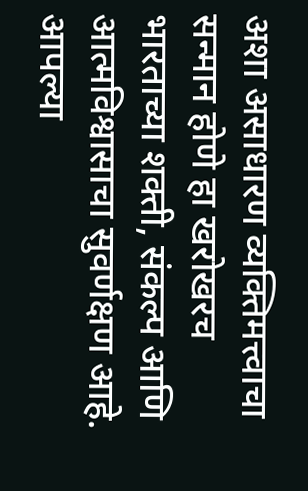अशा असाधारण व्यक्तिमत्त्वाचा सन्मान होणे हा खरोखरच भारताच्या शक्ती, संकल्प आणि आत्मविश्वासाचा सुवर्णक्षण आहे.
आपल्या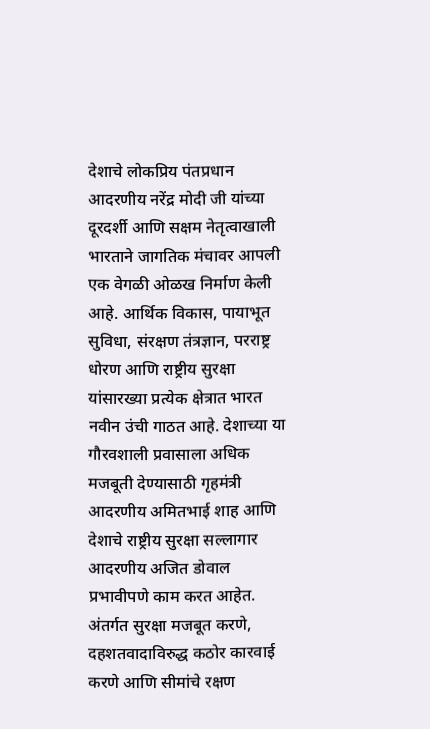देशाचे लोकप्रिय पंतप्रधान आदरणीय नरेंद्र मोदी जी यांच्या दूरदर्शी आणि सक्षम नेतृत्वाखाली भारताने जागतिक मंचावर आपली एक वेगळी ओळख निर्माण केली आहे. आर्थिक विकास, पायाभूत सुविधा, संरक्षण तंत्रज्ञान, परराष्ट्र धोरण आणि राष्ट्रीय सुरक्षा यांसारख्या प्रत्येक क्षेत्रात भारत नवीन उंची गाठत आहे. देशाच्या या गौरवशाली प्रवासाला अधिक मजबूती देण्यासाठी गृहमंत्री आदरणीय अमितभाई शाह आणि देशाचे राष्ट्रीय सुरक्षा सल्लागार आदरणीय अजित डोवाल प्रभावीपणे काम करत आहेत. अंतर्गत सुरक्षा मजबूत करणे, दहशतवादाविरुद्ध कठोर कारवाई करणे आणि सीमांचे रक्षण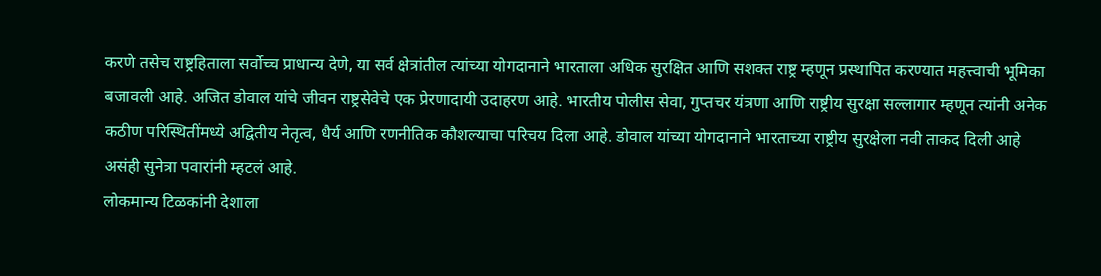करणे तसेच राष्ट्रहिताला सर्वोच्च प्राधान्य देणे, या सर्व क्षेत्रांतील त्यांच्या योगदानाने भारताला अधिक सुरक्षित आणि सशक्त राष्ट्र म्हणून प्रस्थापित करण्यात महत्त्वाची भूमिका बजावली आहे. अजित डोवाल यांचे जीवन राष्ट्रसेवेचे एक प्रेरणादायी उदाहरण आहे. भारतीय पोलीस सेवा, गुप्तचर यंत्रणा आणि राष्ट्रीय सुरक्षा सल्लागार म्हणून त्यांनी अनेक कठीण परिस्थितींमध्ये अद्वितीय नेतृत्व, धैर्य आणि रणनीतिक कौशल्याचा परिचय दिला आहे. डोवाल यांच्या योगदानाने भारताच्या राष्ट्रीय सुरक्षेला नवी ताकद दिली आहे असंही सुनेत्रा पवारांनी म्हटलं आहे.
लोकमान्य टिळकांनी देशाला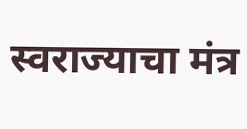स्वराज्याचा मंत्र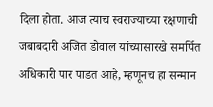दिला होता. आज त्याच स्वराज्याच्या रक्षणाची जबाबदारी अजित डोवाल यांच्यासारखे समर्पित अधिकारी पार पाडत आहे, म्हणूनच हा सन्मान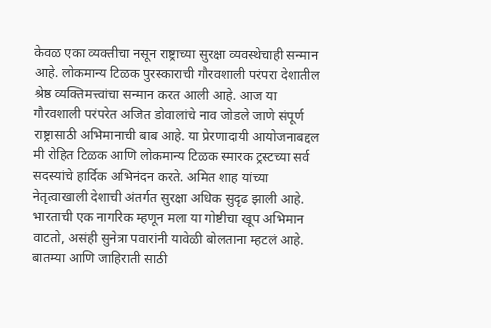केवळ एका व्यक्तीचा नसून राष्ट्राच्या सुरक्षा व्यवस्थेचाही सन्मान आहे. लोकमान्य टिळक पुरस्काराची गौरवशाली परंपरा देशातील श्रेष्ठ व्यक्तिमत्त्वांचा सन्मान करत आली आहे. आज या गौरवशाली परंपरेत अजित डोवालांचे नाव जोडले जाणे संपूर्ण राष्ट्रासाठी अभिमानाची बाब आहे. या प्रेरणादायी आयोजनाबद्दल मी रोहित टिळक आणि लोकमान्य टिळक स्मारक ट्रस्टच्या सर्व सदस्यांचे हार्दिक अभिनंदन करते. अमित शाह यांच्या नेतृत्वाखाली देशाची अंतर्गत सुरक्षा अधिक सुदृढ झाली आहे. भारताची एक नागरिक म्हणून मला या गोष्टीचा खूप अभिमान वाटतो, असंही सुनेत्रा पवारांनी यावेळी बोलताना म्हटलं आहे.
बातम्या आणि जाहिराती साठी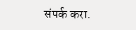संपर्क करा.